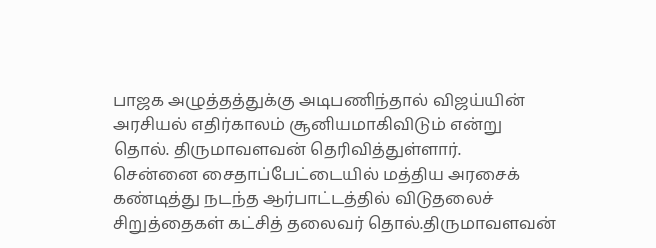பாஜக அழுத்தத்துக்கு அடிபணிந்தால் விஜய்யின் அரசியல் எதிர்காலம் சூனியமாகிவிடும் என்று தொல். திருமாவளவன் தெரிவித்துள்ளார்.
சென்னை சைதாப்பேட்டையில் மத்திய அரசைக் கண்டித்து நடந்த ஆர்பாட்டத்தில் விடுதலைச் சிறுத்தைகள் கட்சித் தலைவர் தொல்.திருமாவளவன்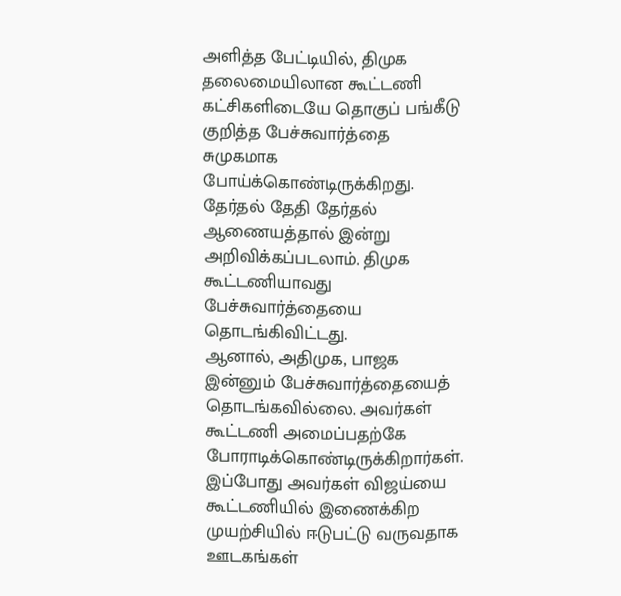அளித்த பேட்டியில், திமுக தலைமையிலான கூட்டணி கட்சிகளிடையே தொகுப் பங்கீடு குறித்த பேச்சுவார்த்தை சுமுகமாக போய்க்கொண்டிருக்கிறது. தேர்தல் தேதி தேர்தல் ஆணையத்தால் இன்று அறிவிக்கப்படலாம். திமுக கூட்டணியாவது பேச்சுவார்த்தையை தொடங்கிவிட்டது.
ஆனால், அதிமுக, பாஜக இன்னும் பேச்சுவார்த்தையைத் தொடங்கவில்லை. அவர்கள் கூட்டணி அமைப்பதற்கே போராடிக்கொண்டிருக்கிறார்கள். இப்போது அவர்கள் விஜய்யை கூட்டணியில் இணைக்கிற முயற்சியில் ஈடுபட்டு வருவதாக ஊடகங்கள்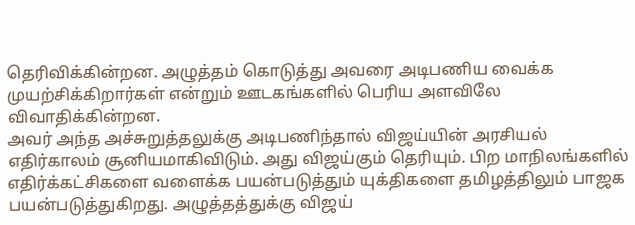தெரிவிக்கின்றன. அழுத்தம் கொடுத்து அவரை அடிபணிய வைக்க முயற்சிக்கிறார்கள் என்றும் ஊடகங்களில் பெரிய அளவிலே விவாதிக்கின்றன.
அவர் அந்த அச்சுறுத்தலுக்கு அடிபணிந்தால் விஜய்யின் அரசியல் எதிர்காலம் சூனியமாகிவிடும். அது விஜய்கும் தெரியும். பிற மாநிலங்களில் எதிர்க்கட்சிகளை வளைக்க பயன்படுத்தும் யுக்திகளை தமிழத்திலும் பாஜக பயன்படுத்துகிறது. அழுத்தத்துக்கு விஜய்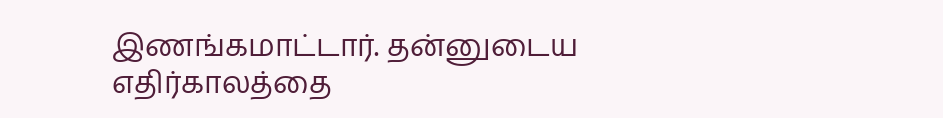இணங்கமாட்டார். தன்னுடைய எதிர்காலத்தை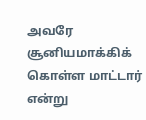அவரே சூனியமாக்கிக் கொள்ள மாட்டார் என்று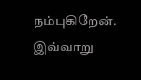நம்புகிறேன். இவ்வாறு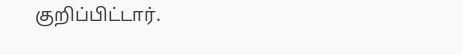குறிப்பிட்டார்.